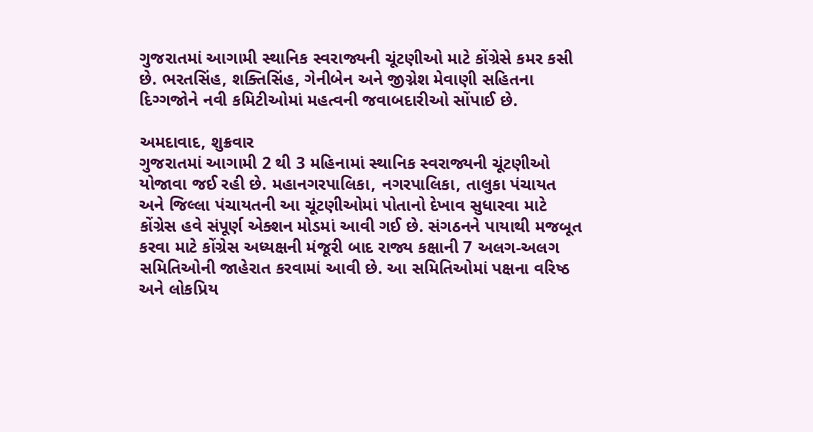ગુજરાતમાં આગામી સ્થાનિક સ્વરાજ્યની ચૂંટણીઓ માટે કોંગ્રેસે કમર કસી છે. ભરતસિંહ, શક્તિસિંહ, ગેનીબેન અને જીગ્નેશ મેવાણી સહિતના દિગ્ગજોને નવી કમિટીઓમાં મહત્વની જવાબદારીઓ સોંપાઈ છે.

અમદાવાદ, શુક્રવાર
ગુજરાતમાં આગામી 2 થી 3 મહિનામાં સ્થાનિક સ્વરાજ્યની ચૂંટણીઓ યોજાવા જઈ રહી છે. મહાનગરપાલિકા, નગરપાલિકા, તાલુકા પંચાયત અને જિલ્લા પંચાયતની આ ચૂંટણીઓમાં પોતાનો દેખાવ સુધારવા માટે કોંગ્રેસ હવે સંપૂર્ણ એક્શન મોડમાં આવી ગઈ છે. સંગઠનને પાયાથી મજબૂત કરવા માટે કોંગ્રેસ અધ્યક્ષની મંજૂરી બાદ રાજ્ય કક્ષાની 7 અલગ-અલગ સમિતિઓની જાહેરાત કરવામાં આવી છે. આ સમિતિઓમાં પક્ષના વરિષ્ઠ અને લોકપ્રિય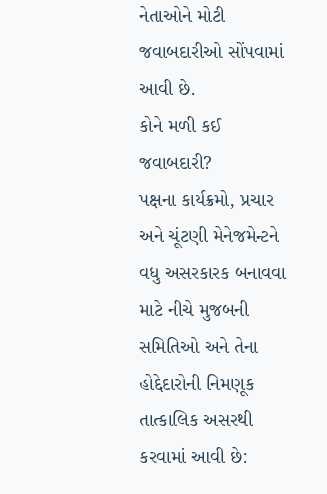નેતાઓને મોટી જવાબદારીઓ સોંપવામાં આવી છે.
કોને મળી કઈ જવાબદારી?
પક્ષના કાર્યક્રમો, પ્રચાર અને ચૂંટણી મેનેજમેન્ટને વધુ અસરકારક બનાવવા માટે નીચે મુજબની સમિતિઓ અને તેના હોદ્દેદારોની નિમણૂક તાત્કાલિક અસરથી કરવામાં આવી છે: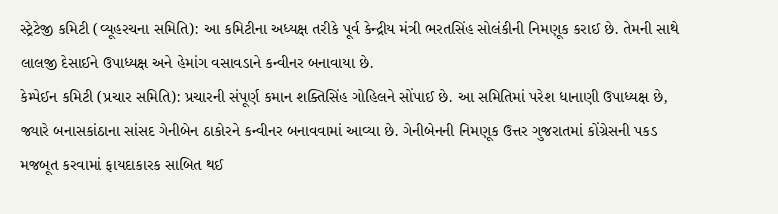સ્ટ્રેટેજી કમિટી (વ્યૂહરચના સમિતિ): આ કમિટીના અધ્યક્ષ તરીકે પૂર્વ કેન્દ્રીય મંત્રી ભરતસિંહ સોલંકીની નિમણૂક કરાઈ છે. તેમની સાથે લાલજી દેસાઈને ઉપાધ્યક્ષ અને હેમાંગ વસાવડાને કન્વીનર બનાવાયા છે.
કેમ્પેઈન કમિટી (પ્રચાર સમિતિ): પ્રચારની સંપૂર્ણ કમાન શક્તિસિંહ ગોહિલને સોંપાઈ છે. આ સમિતિમાં પરેશ ધાનાણી ઉપાધ્યક્ષ છે, જ્યારે બનાસકાંઠાના સાંસદ ગેનીબેન ઠાકોરને કન્વીનર બનાવવામાં આવ્યા છે. ગેનીબેનની નિમણૂક ઉત્તર ગુજરાતમાં કોંગ્રેસની પકડ મજબૂત કરવામાં ફાયદાકારક સાબિત થઈ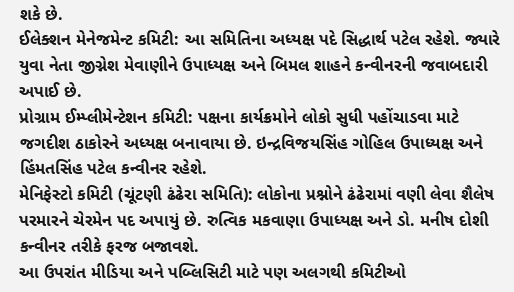શકે છે.
ઈલેક્શન મેનેજમેન્ટ કમિટી: આ સમિતિના અધ્યક્ષ પદે સિદ્ધાર્થ પટેલ રહેશે. જ્યારે યુવા નેતા જીગ્નેશ મેવાણીને ઉપાધ્યક્ષ અને બિમલ શાહને કન્વીનરની જવાબદારી અપાઈ છે.
પ્રોગ્રામ ઈમ્પ્લીમેન્ટેશન કમિટી: પક્ષના કાર્યક્રમોને લોકો સુધી પહોંચાડવા માટે જગદીશ ઠાકોરને અધ્યક્ષ બનાવાયા છે. ઇન્દ્રવિજયસિંહ ગોહિલ ઉપાધ્યક્ષ અને હિંમતસિંહ પટેલ કન્વીનર રહેશે.
મેનિફેસ્ટો કમિટી (ચૂંટણી ઢંઢેરા સમિતિ): લોકોના પ્રશ્નોને ઢંઢેરામાં વણી લેવા શૈલેષ પરમારને ચેરમેન પદ અપાયું છે. રુત્વિક મકવાણા ઉપાધ્યક્ષ અને ડો. મનીષ દોશી કન્વીનર તરીકે ફરજ બજાવશે.
આ ઉપરાંત મીડિયા અને પબ્લિસિટી માટે પણ અલગથી કમિટીઓ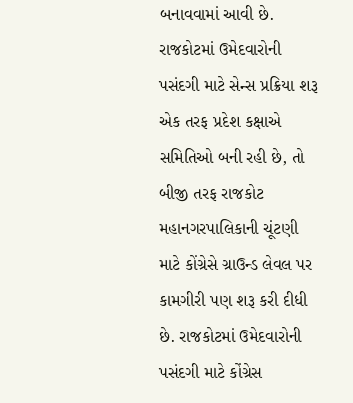બનાવવામાં આવી છે.
રાજકોટમાં ઉમેદવારોની પસંદગી માટે સેન્સ પ્રક્રિયા શરૂ
એક તરફ પ્રદેશ કક્ષાએ સમિતિઓ બની રહી છે, તો બીજી તરફ રાજકોટ મહાનગરપાલિકાની ચૂંટણી માટે કોંગ્રેસે ગ્રાઉન્ડ લેવલ પર કામગીરી પણ શરૂ કરી દીધી છે. રાજકોટમાં ઉમેદવારોની પસંદગી માટે કોંગ્રેસ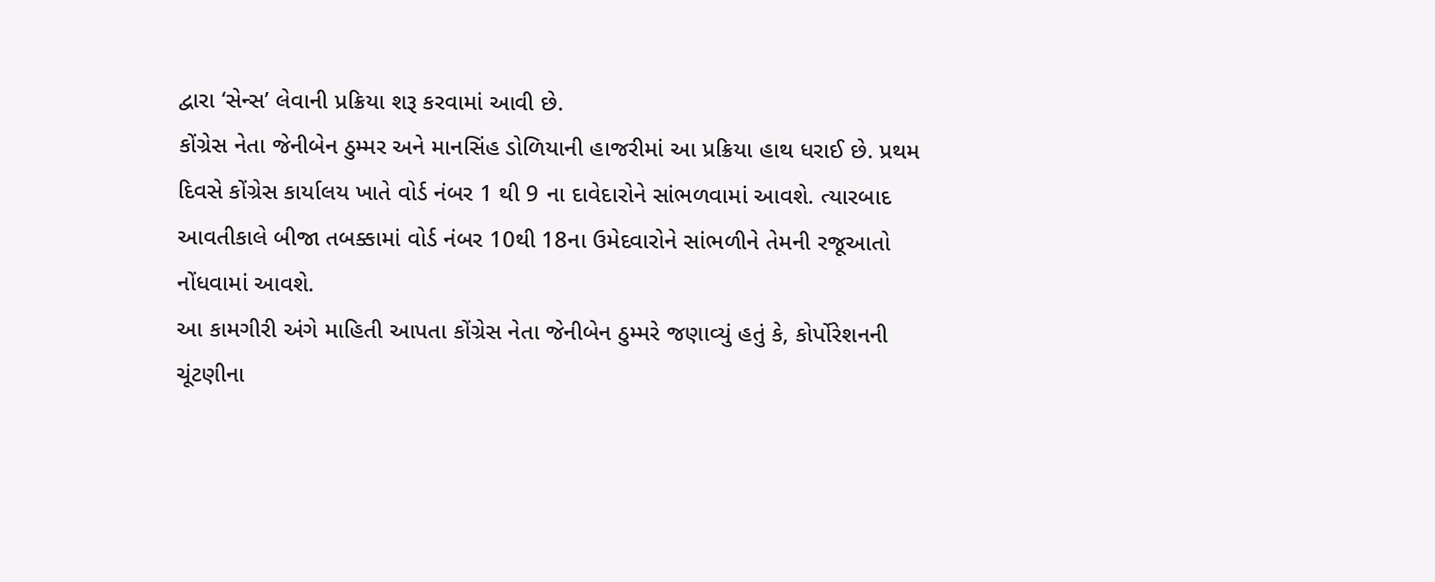દ્વારા ‘સેન્સ’ લેવાની પ્રક્રિયા શરૂ કરવામાં આવી છે.
કોંગ્રેસ નેતા જેનીબેન ઠુમ્મર અને માનસિંહ ડોળિયાની હાજરીમાં આ પ્રક્રિયા હાથ ધરાઈ છે. પ્રથમ દિવસે કોંગ્રેસ કાર્યાલય ખાતે વોર્ડ નંબર 1 થી 9 ના દાવેદારોને સાંભળવામાં આવશે. ત્યારબાદ આવતીકાલે બીજા તબક્કામાં વોર્ડ નંબર 10થી 18ના ઉમેદવારોને સાંભળીને તેમની રજૂઆતો નોંધવામાં આવશે.
આ કામગીરી અંગે માહિતી આપતા કોંગ્રેસ નેતા જેનીબેન ઠુમ્મરે જણાવ્યું હતું કે, કોર્પોરેશનની ચૂંટણીના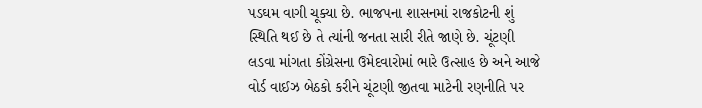પડઘમ વાગી ચૂક્યા છે. ભાજપના શાસનમાં રાજકોટની શું સ્થિતિ થઈ છે તે ત્યાંની જનતા સારી રીતે જાણે છે. ચૂંટણી લડવા માંગતા કોંગ્રેસના ઉમેદવારોમાં ભારે ઉત્સાહ છે અને આજે વોર્ડ વાઈઝ બેઠકો કરીને ચૂંટણી જીતવા માટેની રણનીતિ પર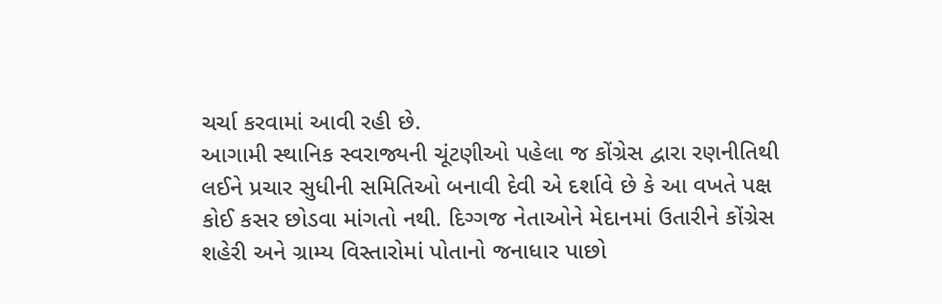ચર્ચા કરવામાં આવી રહી છે.
આગામી સ્થાનિક સ્વરાજ્યની ચૂંટણીઓ પહેલા જ કોંગ્રેસ દ્વારા રણનીતિથી લઈને પ્રચાર સુધીની સમિતિઓ બનાવી દેવી એ દર્શાવે છે કે આ વખતે પક્ષ કોઈ કસર છોડવા માંગતો નથી. દિગ્ગજ નેતાઓને મેદાનમાં ઉતારીને કોંગ્રેસ શહેરી અને ગ્રામ્ય વિસ્તારોમાં પોતાનો જનાધાર પાછો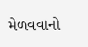મેળવવાનો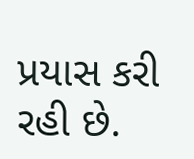પ્રયાસ કરી રહી છે.